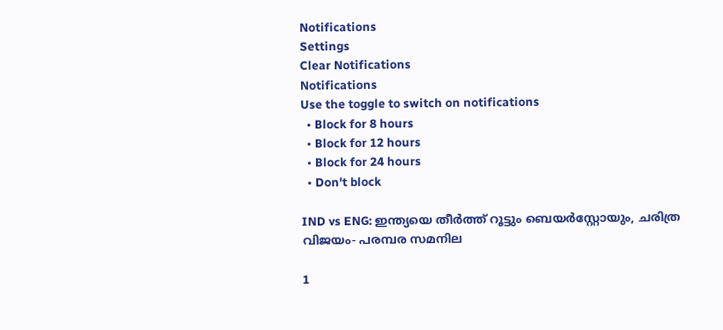Notifications
Settings
Clear Notifications
Notifications
Use the toggle to switch on notifications
  • Block for 8 hours
  • Block for 12 hours
  • Block for 24 hours
  • Don't block

IND vs ENG: ഇന്ത്യയെ തീര്‍ത്ത് റൂട്ടും ബെയര്‍‌സ്റ്റോയും, ചരിത്ര വിജയം- പരമ്പര സമനില

1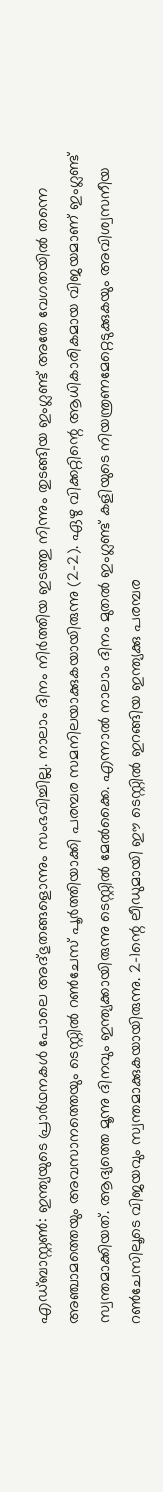എഡ്ബാസ്റ്റണ്‍: ഇന്ത്യയുടെ പ്രാര്‍ഥനകള്‍ പോലെ അദ്ഭുതങ്ങളൊന്നും സംഭവിച്ചില്ല. നാലാം ദിനം നിര്‍ത്തിയ ഇടത്തു നിന്നും തുടങ്ങിയ ഇംഗ്ലണ്ട് അതേ വേഗതയില്‍ തന്നെ അഞ്ചാമത്തെയും അവസാനത്തെയും ടെസ്റ്റില്‍ റണ്‍ചേസ് പൂര്‍ത്തിയാക്കി പരമ്പര സമനിലയാക്കുകയായിരുന്നു (2-2). ഏഴു വിക്കറ്റിന്റെ ആധികാരികമായ വിജയമാണ് ഇംഗ്ലണ്ട് സ്വന്തമാക്കിയത്. ആദ്യത്തെ മൂന്നു ദിനവും ഇന്ത്യക്കായിരുന്നു ടെസ്റ്റില്‍ മേല്‍ക്കൈ. എന്നാല്‍ നാലാം ദിനം മുതല്‍ ഇംഗ്ലണ്ട് കളിയുടെ നിയന്ത്രണമേറ്റെടുക്കുകയും അവിശ്വസനീയ റണ്‍ചേസിലൂടെ വിജയവും സ്വന്തമാക്കുകയായിരുന്നു. 2-1ന്റെ ലീഡുമായി ഈ ടെസ്റ്റില്‍ ഇറങ്ങിയ ഇന്ത്യക്കു പരമ്പര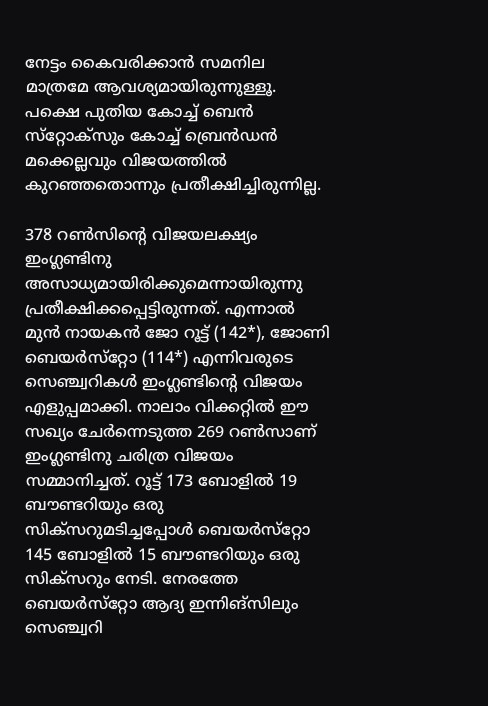നേട്ടം കൈവരിക്കാന്‍ സമനില മാത്രമേ ആവശ്യമായിരുന്നുള്ളൂ. പക്ഷെ പുതിയ കോച്ച് ബെന്‍ സ്‌റ്റോക്‌സും കോച്ച് ബ്രെന്‍ഡന്‍ മക്കെല്ലവും വിജയത്തില്‍ കുറഞ്ഞതൊന്നും പ്രതീക്ഷിച്ചിരുന്നില്ല.

378 റണ്‍സിന്റെ വിജയലക്ഷ്യം ഇംഗ്ലണ്ടിനു അസാധ്യമായിരിക്കുമെന്നായിരുന്നു പ്രതീക്ഷിക്കപ്പെട്ടിരുന്നത്. എന്നാല്‍ മുന്‍ നായകന്‍ ജോ റൂട്ട് (142*), ജോണി ബെയര്‍സ്‌റ്റോ (114*) എന്നിവരുടെ സെഞ്ച്വറികള്‍ ഇംഗ്ലണ്ടിന്റെ വിജയം എളുപ്പമാക്കി. നാലാം വിക്കറ്റില്‍ ഈ സഖ്യം ചേര്‍ന്നെടുത്ത 269 റണ്‍സാണ് ഇംഗ്ലണ്ടിനു ചരിത്ര വിജയം സമ്മാനിച്ചത്. റൂട്ട് 173 ബോളില്‍ 19 ബൗണ്ടറിയും ഒരു സിക്‌സറുമടിച്ചപ്പോള്‍ ബെയര്‍സ്‌റ്റോ 145 ബോളില്‍ 15 ബൗണ്ടറിയും ഒരു സിക്‌സറും നേടി. നേരത്തേ ബെയര്‍സ്‌റ്റോ ആദ്യ ഇന്നിങ്‌സിലും സെഞ്ച്വറി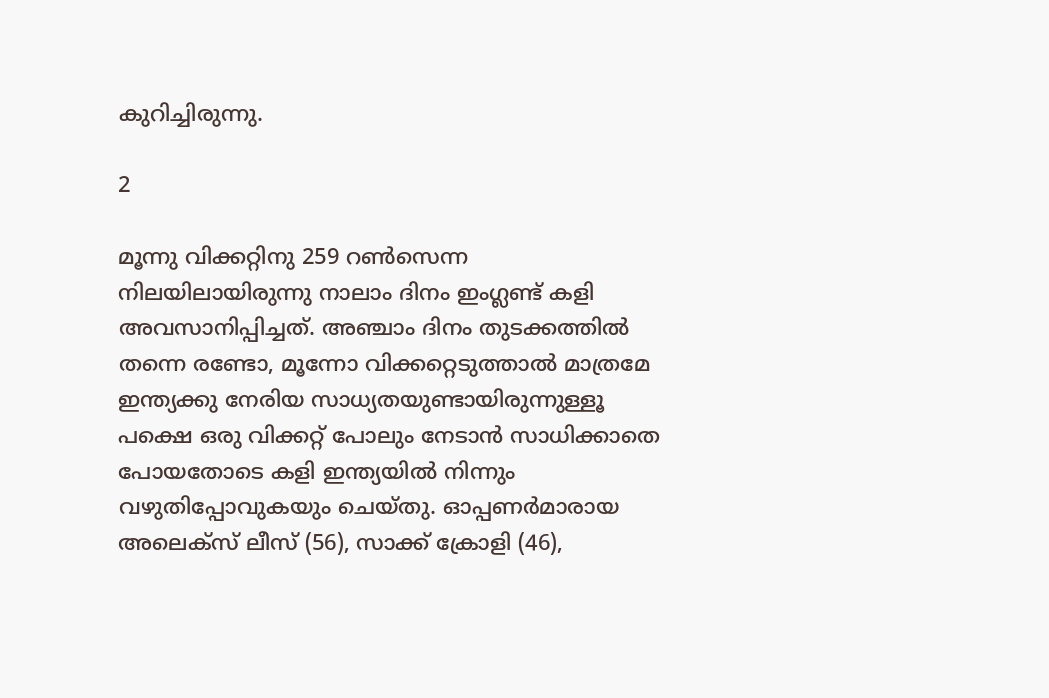കുറിച്ചിരുന്നു.

2

മൂന്നു വിക്കറ്റിനു 259 റണ്‍സെന്ന നിലയിലായിരുന്നു നാലാം ദിനം ഇംഗ്ലണ്ട് കളി അവസാനിപ്പിച്ചത്. അഞ്ചാം ദിനം തുടക്കത്തില്‍ തന്നെ രണ്ടോ, മൂന്നോ വിക്കറ്റെടുത്താല്‍ മാത്രമേ ഇന്ത്യക്കു നേരിയ സാധ്യതയുണ്ടായിരുന്നുള്ളൂ പക്ഷെ ഒരു വിക്കറ്റ് പോലും നേടാന്‍ സാധിക്കാതെ പോയതോടെ കളി ഇന്ത്യയില്‍ നിന്നും വഴുതിപ്പോവുകയും ചെയ്തു. ഓപ്പണര്‍മാരായ അലെക്‌സ് ലീസ് (56), സാക്ക് ക്രോളി (46),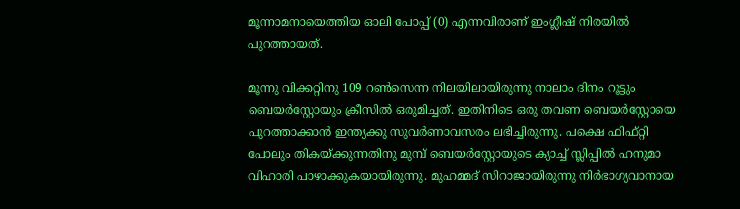മൂന്നാമനായെത്തിയ ഓലി പോപ്പ് (0) എന്നവിരാണ് ഇംഗ്ലീഷ് നിരയില്‍ പുറത്തായത്.

മൂന്നു വിക്കറ്റിനു 109 റണ്‍സെന്ന നിലയിലായിരുന്നു നാലാം ദിനം റൂട്ടും ബെയര്‍‌സ്റ്റോയും ക്രീസില്‍ ഒരുമിച്ചത്. ഇതിനിടെ ഒരു തവണ ബെയര്‍‌സ്റ്റോയെ പുറത്താക്കാന്‍ ഇന്ത്യക്കു സുവര്‍ണാവസരം ലഭിച്ചിരുന്നു. പക്ഷെ ഫിഫ്റ്റി പോലും തികയ്ക്കുന്നതിനു മുമ്പ് ബെയര്‍‌സ്റ്റോയുടെ ക്യാച്ച് സ്ലിപ്പില്‍ ഹനുമാ വിഹാരി പാഴാക്കുകയായിരുന്നു. മുഹമ്മദ് സിറാജായിരുന്നു നിര്‍ഭാഗ്യവാനായ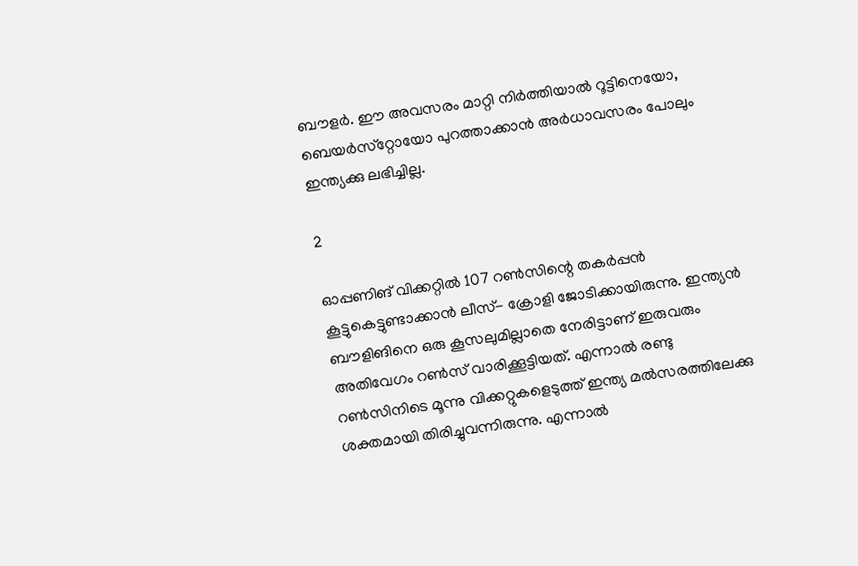ബൗളര്‍. ഈ അവസരം മാറ്റി നിര്‍ത്തിയാല്‍ റൂട്ടിനെയോ, ബെയര്‍സ്‌റ്റോയോ പുറത്താക്കാന്‍ അര്‍ധാവസരം പോലും ഇന്ത്യക്കു ലഭിച്ചില്ല.

2

ഓപ്പണിങ് വിക്കറ്റില്‍ 107 റണ്‍സിന്റെ തകര്‍പ്പന്‍ കൂട്ടുകെട്ടുണ്ടാക്കാന്‍ ലീസ്- ക്രോളി ജോടിക്കായിരുന്നു. ഇന്ത്യന്‍ ബൗളിങിനെ ഒരു കൂസലുമില്ലാതെ നേരിട്ടാണ് ഇരുവരും അതിവേഗം റണ്‍സ് വാരിക്കൂട്ടിയത്. എന്നാല്‍ രണ്ടു റണ്‍സിനിടെ മൂന്നു വിക്കറ്റുകളെടുത്ത് ഇന്ത്യ മല്‍സരത്തിലേക്കു ശക്തമായി തിരിച്ചുവന്നിരുന്നു. എന്നാല്‍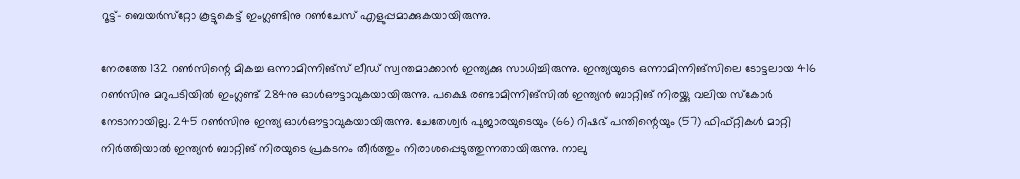റൂട്ട്- ബെയര്‍സ്‌റ്റോ കൂട്ടുകെട്ട് ഇംഗ്ലണ്ടിനു റണ്‍ചേസ് എളുപ്പമാക്കുകയായിരുന്നു.

നേരത്തേ 132 റണ്‍സിന്റെ മികച്ച ഒന്നാമിന്നിങ്‌സ് ലീഡ് സ്വന്തമാക്കാന്‍ ഇന്ത്യക്കു സാധിച്ചിരുന്നു. ഇന്ത്യയുടെ ഒന്നാമിന്നിങ്‌സിലെ ടോട്ടലായ 416 റണ്‍സിനു മറുപടിയില്‍ ഇംഗ്ലണ്ട് 284നു ഓള്‍ഔട്ടാവുകയായിരുന്നു. പക്ഷെ രണ്ടാമിന്നിങ്‌സില്‍ ഇന്ത്യന്‍ ബാറ്റിങ് നിരയ്ക്കു വലിയ സ്‌കോര്‍ നേടാനായില്ല. 245 റണ്‍സിനു ഇന്ത്യ ഓള്‍ഔട്ടാവുകയായിരുന്നു. ചേതേശ്വര്‍ പുജാരയുടെയും (66) റിഷഭ് പന്തിന്റെയും (57) ഫിഫ്റ്റികള്‍ മാറ്റി നിര്‍ത്തിയാല്‍ ഇന്ത്യന്‍ ബാറ്റിങ് നിരയുടെ പ്രകടനം തീര്‍ത്തും നിരാശപ്പെടുത്തുന്നതായിരുന്നു. നാലു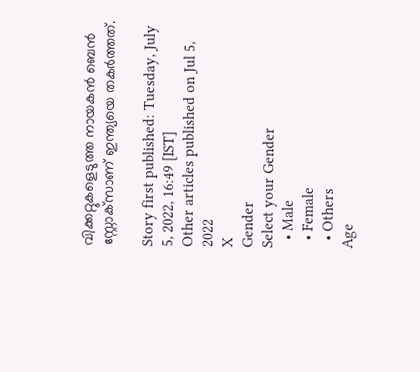വിക്കറ്റുകളെടുത്ത നായകന്‍ ബെന്‍ സ്റ്റോക്‌സാണ് ഇന്ത്യയെ തകര്‍ത്തത്.

Story first published: Tuesday, July 5, 2022, 16:49 [IST]
Other articles published on Jul 5, 2022
X
Gender
Select your Gender
  • Male
  • Female
  • Others
Age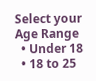Select your Age Range
  • Under 18
  • 18 to 25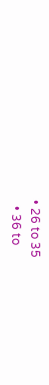• 26 to 35
  • 36 to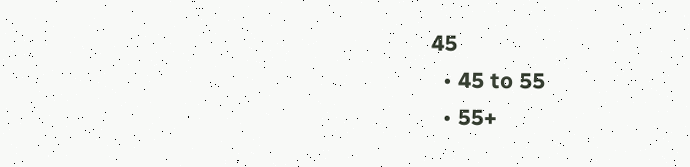45
  • 45 to 55
  • 55+